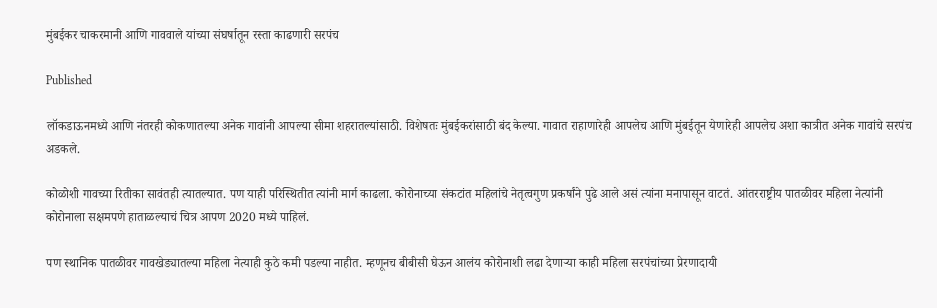मुंबईकर चाकरमानी आणि गाववाले यांच्या संघर्षातून रस्ता काढणारी सरपंच

Published

लॉकडाऊनमध्ये आणि नंतरही कोकणातल्या अनेक गावांनी आपल्या सीमा शहरातल्यांसाठी. विशेषतः मुंबईकरांसाठी बंद केल्या. गावात राहाणारेही आपलेच आणि मुंबईतून येणारेही आपलेच अशा कात्रीत अनेक गावांचे सरपंच अडकले.

कोळोशी गावच्या रितीका सावंतही त्यातल्यात. पण याही परिस्थितीत त्यांनी मार्ग काढला. कोरोनाच्या संकटांत महिलांचे नेतृत्वगुण प्रकर्षांने पुढे आले असं त्यांना मनापासून वाटतं. आंतरराष्ट्रीय पातळीवर महिला नेत्यांनी कोरोनाला सक्षमपणे हाताळल्याचं चित्र आपण 2020 मध्ये पाहिलं.

पण स्थानिक पातळीवर गावखेड्यातल्या महिला नेत्याही कुठे कमी पडल्या नाहीत. म्हणूनच बीबीसी घेऊन आलंय कोरोनाशी लढा देणाऱ्या काही महिला सरपंचांच्या प्रेरणादायी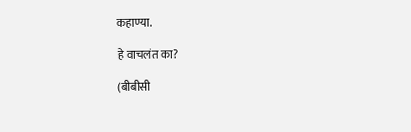कहाण्या.

हे वाचलंत का?

(बीबीसी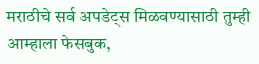मराठीचे सर्व अपडेट्स मिळवण्यासाठी तुम्ही आम्हाला फेसबुक,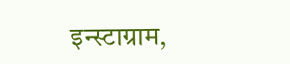इन्स्टाग्राम,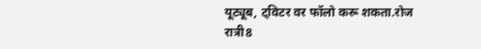यूट्यूब, ट्विटर वर फॉलो करू शकता.रोज रात्री8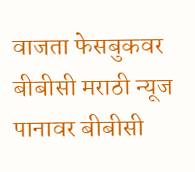वाजता फेसबुकवर बीबीसी मराठी न्यूज पानावर बीबीसी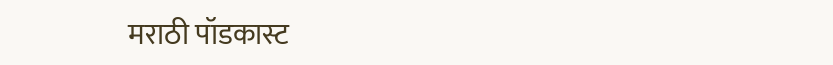मराठी पॉडकास्ट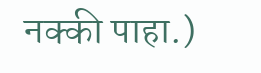नक्की पाहा.)